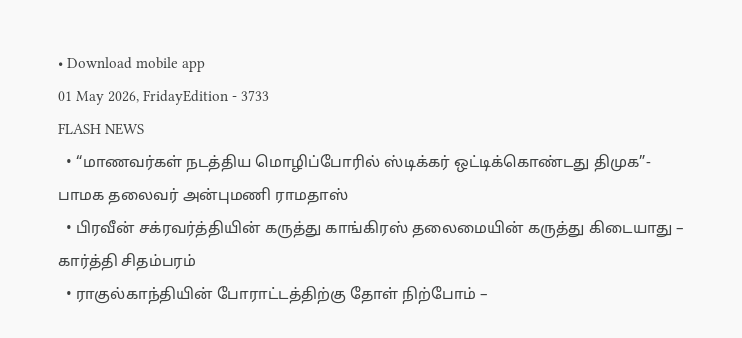• Download mobile app
01 May 2026, FridayEdition - 3733
FLASH NEWS
  • “மாணவர்கள் நடத்திய மொழிப்போரில் ஸ்டிக்கர் ஒட்டிக்கொண்டது திமுக”- பாமக தலைவர் அன்புமணி ராமதாஸ்
  • பிரவீன் சக்ரவர்த்தியின் கருத்து காங்கிரஸ் தலைமையின் கருத்து கிடையாது – கார்த்தி சிதம்பரம்
  • ராகுல்காந்தியின் போராட்டத்திற்கு தோள் நிற்போம் –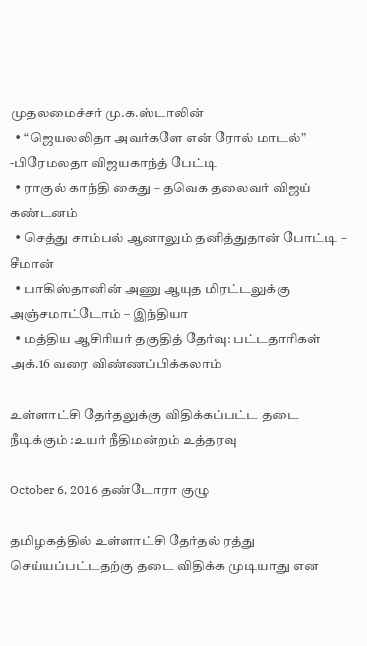முதலமைச்சர் மு.க.ஸ்டாலின்
  • “ஜெயலலிதா அவர்களே என் ரோல் மாடல்” -பிரேமலதா விஜயகாந்த் பேட்டி
  • ராகுல் காந்தி கைது – தவெக தலைவர் விஜய் கண்டனம்
  • செத்து சாம்பல் ஆனாலும் தனித்துதான் போட்டி – சீமான்
  • பாகிஸ்தானின் அணு ஆயுத மிரட்டலுக்கு அஞ்சமாட்டோம் – இந்தியா
  • மத்திய ஆசிரியர் தகுதித் தேர்வு: பட்டதாரிகள் அக்.16 வரை விண்ணப்பிக்கலாம்

உள்ளாட்சி தேர்தலுக்கு விதிக்கப்பட்ட தடை நீடிக்கும் :உயர் நீதிமன்றம் உத்தரவு

October 6, 2016 தண்டோரா குழு

தமிழகத்தில் உள்ளாட்சி தேர்தல் ரத்து செய்யப்பட்டதற்கு தடை விதிக்க முடியாது என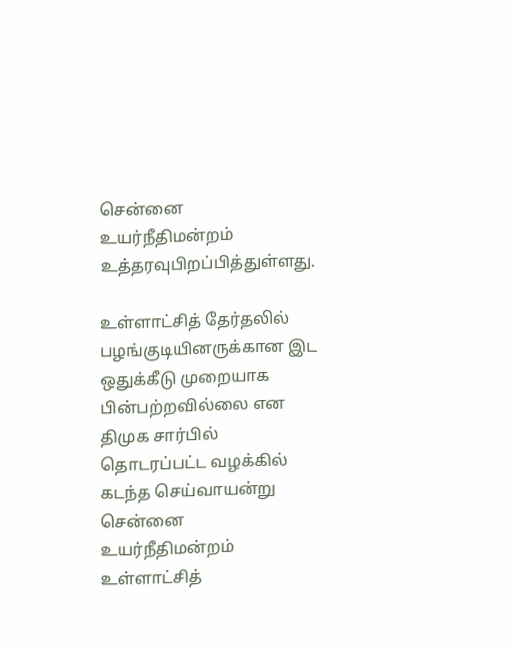சென்னை உயர்நீதிமன்றம் உத்தரவுபிறப்பித்துள்ளது.

உள்ளாட்சித் தேர்தலில் பழங்குடியினருக்கான இட ஒதுக்கீடு முறையாக பின்பற்றவில்லை என திமுக சார்பில் தொடரப்பட்ட வழக்கில் கடந்த செய்வாயன்று சென்னை உயர்நீதிமன்றம் உள்ளாட்சித்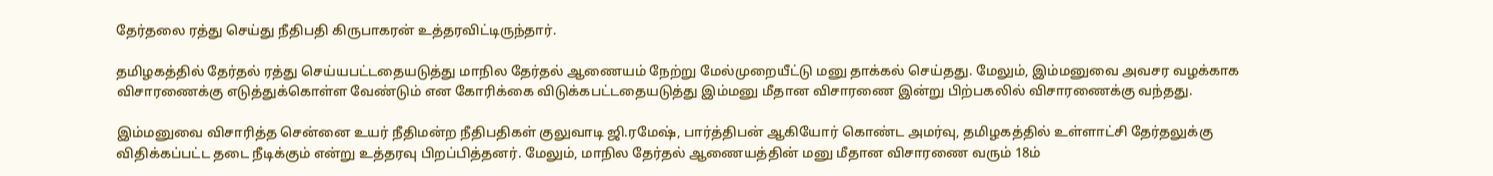தேர்தலை ரத்து செய்து நீதிபதி கிருபாகரன் உத்தரவிட்டிருந்தார்.

தமிழகத்தில் தேர்தல் ரத்து செய்யபட்டதையடுத்து மாநில தேர்தல் ஆணையம் நேற்று மேல்முறையீட்டு மனு தாக்கல் செய்தது. மேலும், இம்மனுவை அவசர வழக்காக விசாரணைக்கு எடுத்துக்கொள்ள வேண்டும் என கோரிக்கை விடுக்கபட்டதையடுத்து இம்மனு மீதான விசாரணை இன்று பிற்பகலில் விசாரணைக்கு வந்தது.

இம்மனுவை விசாரித்த சென்னை உயர் நீதிமன்ற நீதிபதிகள் குலுவாடி ஜி.ரமேஷ், பார்த்திபன் ஆகியோர் கொண்ட அமர்வு, தமிழகத்தில் உள்ளாட்சி தேர்தலுக்கு விதிக்கப்பட்ட தடை நீடிக்கும் என்று உத்தரவு பிறப்பித்தனர். மேலும், மாநில தேர்தல் ஆணையத்தின் மனு மீதான விசாரணை வரும் 18ம்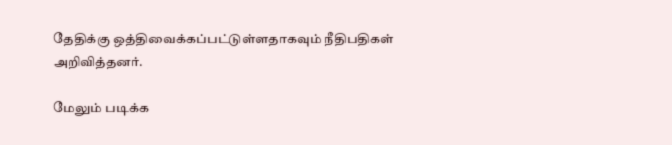தேதிக்கு ஒத்திவைக்கப்பட்டுள்ளதாகவும் நீதிபதிகள் அறிவித்தனர்.

மேலும் படிக்க